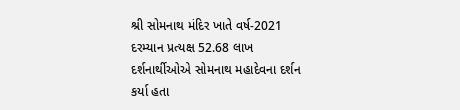શ્રી સોમનાથ મંદિર ખાતે વર્ષ-2021 દરમ્યાન પ્રત્યક્ષ 52.68 લાખ દર્શનાર્થીઓએ સોમનાથ મહાદેવના દર્શન કર્યા હતા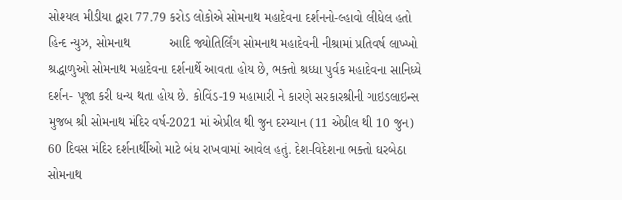સોશ્યલ મીડીયા દ્વારા 77.79 કરોડ લોકોએ સોમનાથ મહાદેવના દર્શનનો-લ્હાવો લીધેલ હતો    હિન્દ ન્યુઝ, સોમનાથ           આદિ જ્યોતિર્લિંગ સોમનાથ મહાદેવની નીશ્રામાં પ્રતિવર્ષ લાખ્ખો શ્રદ્ધાળુઓ સોમનાથ મહાદેવના દર્શનાર્થે આવતા હોય છે, ભક્તો શ્રધ્ધા પુર્વક મહાદેવના સાનિધ્યે દર્શન- પૂજા કરી ધન્ય થતા હોય છે. કોવિંડ-19 મહામારી ને કારણે સરકારશ્રીની ગાઇડલાઇન્સ મુજબ શ્રી સોમનાથ મંદિર વર્ષ-2021 માં એપ્રીલ થી જુન દરમ્યાન (11 એપ્રીલ થી 10 જુન) 60 દિવસ મંદિર દર્શનાર્થીઓ માટે બંધ રાખવામાં આવેલ હતું. દેશ-વિદેશના ભક્તો ઘરબેઠા સોમનાથ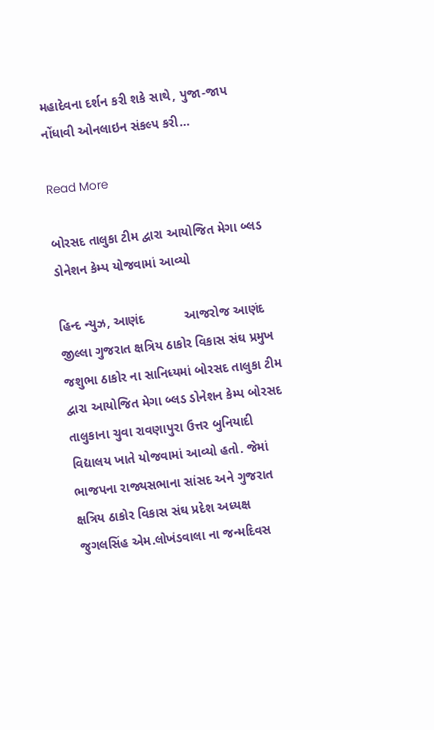મહાદેવના દર્શન કરી શકે સાથે, પુજા-જાપ નોંધાવી ઓનલાઇન સંકલ્પ કરી…

Read More

બોરસદ તાલુકા ટીમ દ્વારા આયોજિત મેગા બ્લડ ડોનેશન કેમ્પ યોજવામાં આવ્યો

હિન્દ ન્યુઝ, આણંદ           આજરોજ આણંદ જીલ્લા ગુજરાત ક્ષત્રિય ઠાકોર વિકાસ સંઘ પ્રમુખ જશુભા ઠાકોર ના સાનિધ્યમાં બોરસદ તાલુકા ટીમ દ્વારા આયોજિત મેગા બ્લડ ડોનેશન કેમ્પ બોરસદ તાલુકાના ચુવા રાવણાપુરા ઉત્તર બુનિયાદી વિદ્યાલય ખાતે યોજવામાં આવ્યો હતો. જેમાં ભાજપના રાજ્યસભાના સાંસદ અને ગુજરાત ક્ષત્રિય ઠાકોર વિકાસ સંઘ પ્રદેશ અધ્યક્ષ જુગલસિંહ એમ.લોખંડવાલા ના જન્મદિવસ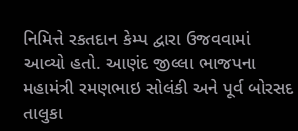નિમિત્તે રકતદાન કેમ્પ દ્વારા ઉજવવામાં આવ્યો હતો. આણંદ જીલ્લા ભાજપના મહામંત્રી રમણભાઇ સોલંકી અને પૂર્વ બોરસદ તાલુકા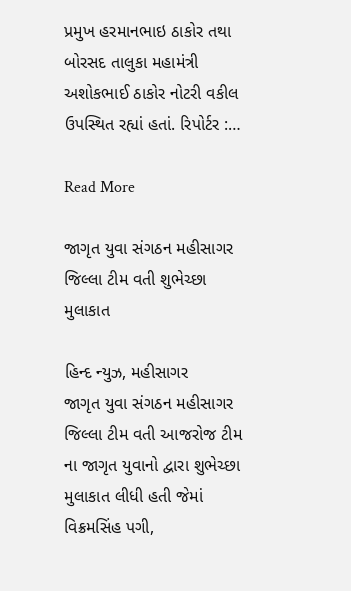પ્રમુખ હરમાનભાઇ ઠાકોર તથા બોરસદ તાલુકા મહામંત્રી અશોકભાઈ ઠાકોર નોટરી વકીલ ઉપસ્થિત રહ્યાં હતાં. રિપોર્ટર :…

Read More

જાગૃત યુવા સંગઠન મહીસાગર જિલ્લા ટીમ વતી શુભેચ્છા મુલાકાત

હિન્દ ન્યુઝ, મહીસાગર           જાગૃત યુવા સંગઠન મહીસાગર જિલ્લા ટીમ વતી આજરોજ ટીમ ના જાગૃત યુવાનો દ્વારા શુભેચ્છા મુલાકાત લીધી હતી જેમાં વિક્રમસિંહ પગી,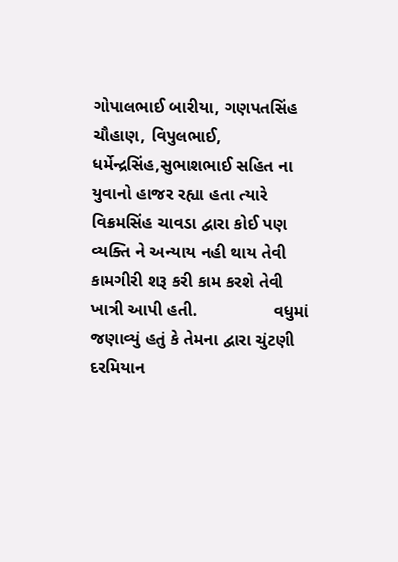ગોપાલભાઈ બારીયા, ગણપતસિંહ ચૌહાણ, વિપુલભાઈ, ધર્મેન્દ્રસિંહ,સુભાશભાઈ સહિત ના યુવાનો હાજર રહ્યા હતા ત્યારે વિક્રમસિંહ ચાવડા દ્વારા કોઈ પણ વ્યક્તિ ને અન્યાય નહી થાય તેવી કામગીરી શરૂ કરી કામ કરશે તેવી ખાત્રી આપી હતી.                વધુમાં જણાવ્યું હતું કે તેમના દ્વારા ચુંટણી દરમિયાન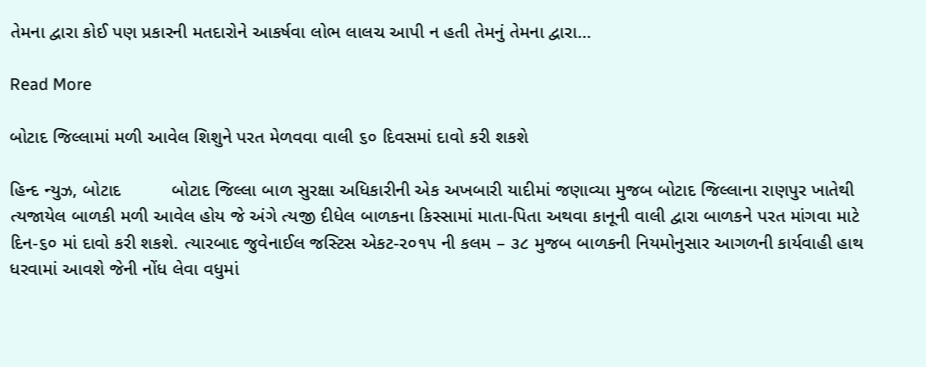તેમના દ્વારા કોઈ પણ પ્રકારની મતદારોને આકર્ષવા લોભ લાલચ આપી ન હતી તેમનું તેમના દ્વારા…

Read More

બોટાદ જિલ્લામાં મળી આવેલ શિશુને પરત મેળવવા વાલી ૬૦ દિવસમાં દાવો કરી શકશે

હિન્દ ન્યુઝ, બોટાદ          બોટાદ જિલ્લા બાળ સુરક્ષા અધિકારીની એક અખબારી યાદીમાં જણાવ્યા મુજબ બોટાદ જિલ્લાના રાણપુર ખાતેથી ત્યજાયેલ બાળકી મળી આવેલ હોય જે અંગે ત્યજી દીધેલ બાળકના કિસ્સામાં માતા-પિતા અથવા કાનૂની વાલી દ્વારા બાળકને પરત માંગવા માટે દિન-૬૦ માં દાવો કરી શકશે. ત્યારબાદ જુવેનાઈલ જસ્ટિસ એકટ-૨૦૧૫ ની કલમ – ૩૮ મુજબ બાળકની નિયમોનુસાર આગળની કાર્યવાહી હાથ ધરવામાં આવશે જેની નોંધ લેવા વધુમાં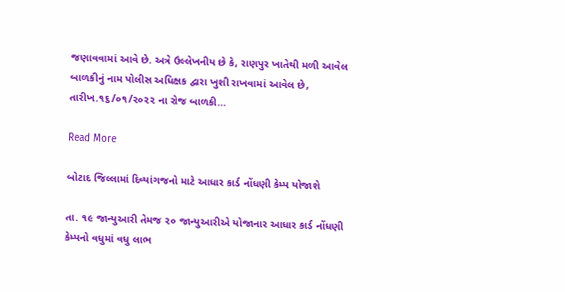જણાવવામાં આવે છે. અત્રે ઉલ્લેખનીય છે કે, રાણપુર ખાતેથી મળી આવેલ બાળકીનું નામ પોલીસ અધિક્ષક દ્વારા ખુશી રાખવામાં આવેલ છે, તારીખ.૧૬/૦૧/૨૦૨૨ ના રોજ બાળકી…

Read More

બોટાદ જિલ્લામાં દિવ્યાંગજનો માટે આધાર કાર્ડ નોંધણી કેમ્પ યોજાશે

તા. ૧૯ જાન્યુઆરી તેમજ ૨૦ જાન્યુઆરીએ યોજાનાર આધાર કાર્ડ નોંધણી કેમ્પનો વધુમાં વધુ લાભ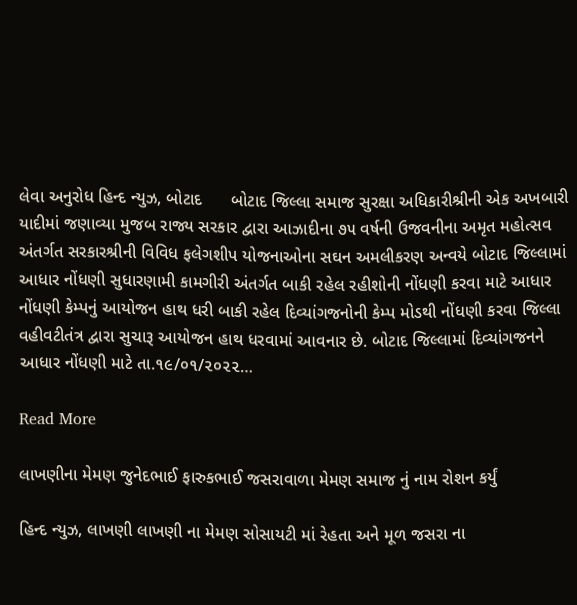લેવા અનુરોધ હિન્દ ન્યુઝ, બોટાદ      બોટાદ જિલ્લા સમાજ સુરક્ષા અધિકારીશ્રીની એક અખબારી યાદીમાં જણાવ્યા મુજબ રાજ્ય સરકાર દ્વારા આઝાદીના ૭૫ વર્ષની ઉજવનીના અમૃત મહોત્સવ અંતર્ગત સરકારશ્રીની વિવિધ ફલેગશીપ યોજનાઓના સઘન અમલીકરણ અન્વયે બોટાદ જિલ્લામાં આધાર નોંધણી સુધારણામી કામગીરી અંતર્ગત બાકી રહેલ રહીશોની નોંધણી કરવા માટે આધાર નોંધણી કેમ્પનું આયોજન હાથ ધરી બાકી રહેલ દિવ્યાંગજનોની કેમ્પ મોડથી નોંધણી કરવા જિલ્લા વહીવટીતંત્ર દ્વારા સુચારૂ આયોજન હાથ ધરવામાં આવનાર છે. બોટાદ જિલ્લામાં દિવ્યાંગજનને આધાર નોંધણી માટે તા.૧૯/૦૧/૨૦૨૨…

Read More

લાખણીના મેમણ જુનેદભાઈ ફારુકભાઈ જસરાવાળા મેમણ સમાજ નું નામ રોશન કર્યું

હિન્દ ન્યુઝ, લાખણી લાખણી ના મેમણ સોસાયટી માં રેહતા અને મૂળ જસરા ના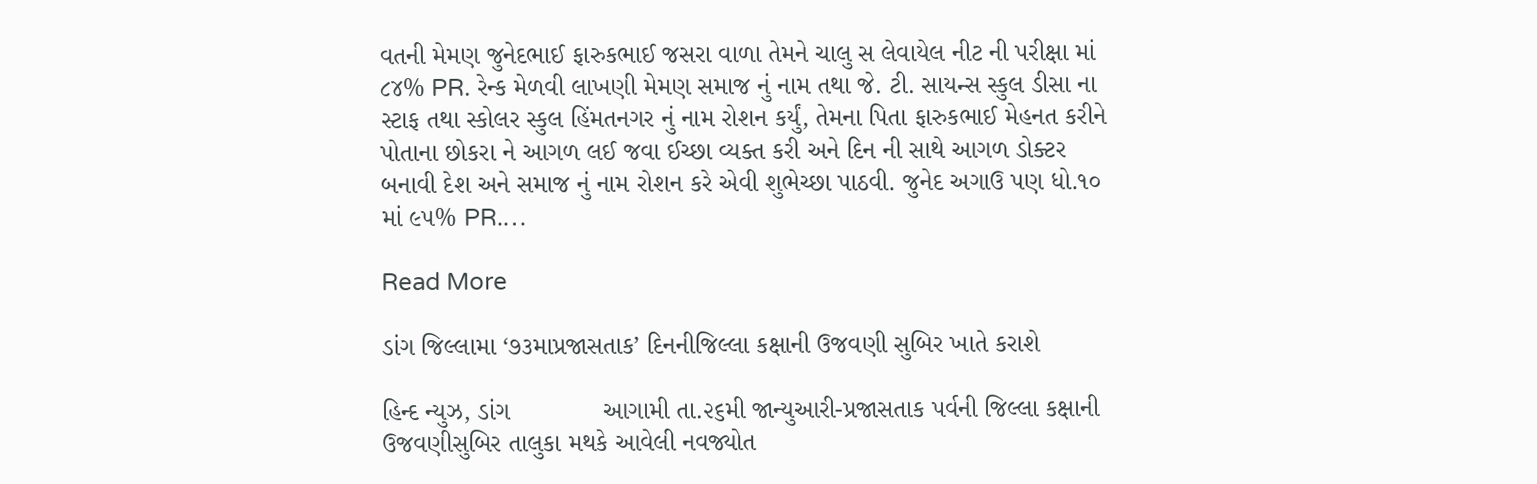વતની મેમણ જુનેદભાઈ ફારુકભાઈ જસરા વાળા તેમને ચાલુ સ લેવાયેલ નીટ ની પરીક્ષા માં ૮૪% PR. રેન્ક મેળવી લાખણી મેમણ સમાજ નું નામ તથા જે. ટી. સાયન્સ સ્કુલ ડીસા ના સ્ટાફ તથા સ્કોલર સ્કુલ હિંમતનગર નું નામ રોશન કર્યું, તેમના પિતા ફારુકભાઈ મેહનત કરીને પોતાના છોકરા ને આગળ લઈ જવા ઈચ્છા વ્યક્ત કરી અને દિન ની સાથે આગળ ડોક્ટર બનાવી દેશ અને સમાજ નું નામ રોશન કરે એવી શુભેચ્છા પાઠવી. જુનેદ અગાઉ પણ ધો.૧૦ માં ૯૫% PR.…

Read More

ડાંગ જિલ્લામા ‘૭૩માપ્રજાસતાક’ દિનનીજિલ્લા કક્ષાની ઉજવણી સુબિર ખાતે કરાશે

હિન્દ ન્યુઝ, ડાંગ             આગામી તા.૨૬મી જાન્યુઆરી-પ્રજાસતાક પર્વની જિલ્લા કક્ષાની ઉજવણીસુબિર તાલુકા મથકે આવેલી નવજ્યોત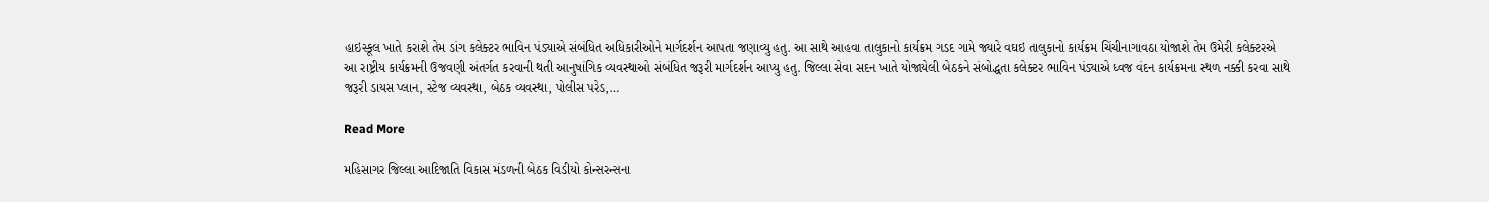હાઇસ્કૂલ ખાતે કરાશે તેમ ડાંગ કલેક્ટર ભાવિન પંડ્યાએ સંબંધિત અધિકારીઓને માર્ગદર્શન આપતા જણાવ્યુ હતુ. આ સાથે આહવા તાલુકાનો કાર્યક્રમ ગડદ ગામે જ્યારે વઘઇ તાલુકાનો કાર્યક્રમ ચિંચીનાગાવઠા યોજાશે તેમ ઉમેરી કલેક્ટરએ આ રાષ્ટ્રીય કાર્યક્રમની ઉજવણી અંતર્ગત કરવાની થતી આનુષાંગિક વ્યવસ્થાઓ સંબંધિત જરૂરી માર્ગદર્શન આપ્યુ હતુ. જિલ્લા સેવા સદન ખાતે યોજાયેલી બેઠકને સંબોદ્ધતા કલેક્ટર ભાવિન પંડ્યાએ ધ્વજ વંદન કાર્યક્રમના સ્થળ નક્કી કરવા સાથે જરૂરી ડાયસ પ્લાન, સ્ટેજ વ્યવસ્થા, બેઠક વ્યવસ્થા, પોલીસ પરેડ,…

Read More

મહિસાગર જિલ્લા આદિજાતિ વિકાસ મંડળની બેઠક વિડીયો કોન્સરન્સના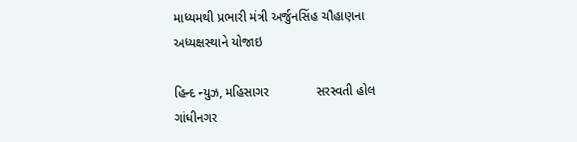માધ્યમથી પ્રભારી મંત્રી અર્જુનસિંહ ચૌહાણના અધ્યક્ષસ્થાને યોજાઇ

હિન્દ ન્યુઝ, મહિસાગર             સરસ્વતી હોલ ગાંધીનગર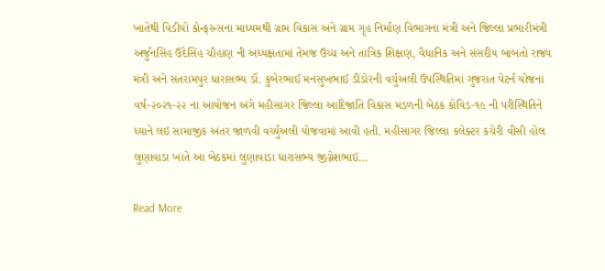ખાતેથી વિડીયો કોન્ફરન્સના માધ્યમથી ગ્રામ વિકાસ અને ગ્રામ ગૃહ નિર્માણ વિભાગના મંત્રી અને જિલ્લા પ્રભારીમંત્રી અર્જુનસિંહ ઉદેસિંહ ચૌહાણ ની અધ્યક્ષતામાં તેમજ ઉચ્ચ અને તાંત્રિક શિક્ષણ, વૈધાનિક અને સંસદીય બાબતો રાજ્ય મંત્રી અને સંતરામપુર ધારાસભ્ય ડૉ. કુબેરભાઈ મનસુખભાઈ ડીંડોરની વર્ચુઅલી ઉપસ્થિતિમાં ગુજરાત પેટર્ન યોજના વર્ષ-૨૦૨૧-૨૨ ના આયોજન અંગે મહીસાગર જિલ્લા આદિજાતિ વિકાસ મંડળની બેઠક કોવિડ-૧૯ ની પરીસ્થિતિને ધ્યાને લઇ સામાજીક અંતર જાળવી વર્ચ્યુઅલી યોજવામાં આવી હતી. મહીસાગર જિલ્લા કલેક્ટર કચેરી વીસી હોલ લુણાવાડા ખાતે આ બેઠકમાં લુણાવાડા ધારાસભ્ય જીગ્નેશભાઇ…

Read More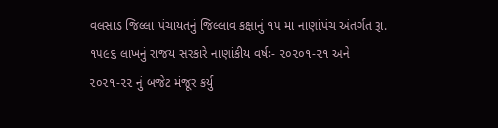વલસાડ જિલ્લા પંચાયતનું જિલ્લાવ કક્ષાનું ૧૫ મા નાણાંપંચ અંતર્ગત રૂા. ૧૫૯૬ લાખનું રાજય સરકારે નાણાંકીય વર્ષઃ- ૨૦૨૦૧-૨૧ અને ૨૦૨૧-૨૨ નું બજેટ મંજૂર કર્યુ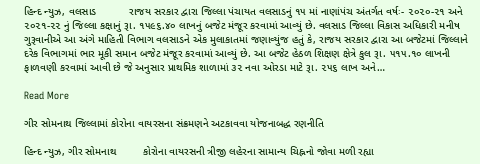હિન્દ ન્યુઝ, વલસાડ           રાજય સરકાર દ્વારા જિલ્લા પંચાયત વલસાડનું ૧૫ માં નાણાંપંચ અંતર્ગત વર્ષઃ- ૨૦૨૦-૨૧ અને ૨૦૨૧-૨૨ નું જિલ્લા કક્ષાનું રૂા. ૧૫૯૬.૪૦ લાખનું બજેટ મંજૂર કરવામાં આવ્યું છે. વલસાડ જિલ્લા વિકાસ અધિકારી મનીષ ગુરૂવાનીએ આ અંગે માહિતી વિભાગ વલસાડને એક મુલાકાતમાં જણાવ્યુંજ હતું કે, રાજય સરકાર દ્વારા આ બજેટમાં જિલ્લાને દરેક વિભાગમાં ભાર મૂકી સમાન બજેટ મંજૂર કરવામાં આવ્યું છે. આ બજેટ હેઠળ શિક્ષણ ક્ષેત્રે કુલ રૂા. ૫૧૫.૧૦ લાખની ફાળવણી કરવામાં આવી છે જે અનુસાર પ્રાથમિક શાળામાં ૩૨ નવા ઓરડા માટે રૂા. ૨૫૬ લાખ અને…

Read More

ગીર સોમનાથ જિલ્લામાં કોરોના વાયરસના સંક્રમણને અટકાવવા યોજનાબદ્ધ રણનીતિ

હિન્દ ન્યુઝ, ગીર સોમનાથ         કોરોના વાયરસની ત્રીજી લહેરના સામાન્ય ચિહ્નનો જોવા મળી રહ્યા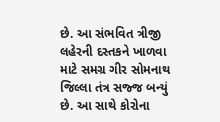છે. આ સંભવિત ત્રીજી લહેરની દસ્તકને ખાળવા માટે સમગ્ર ગીર સોમનાથ જિલ્લા તંત્ર સજ્જ બન્યું છે. આ સાથે કોરોના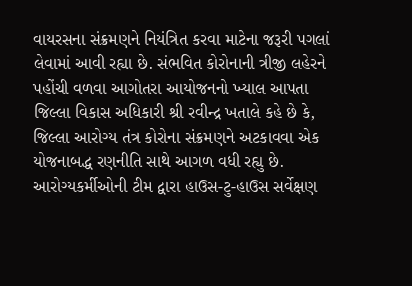વાયરસના સંક્રમણને નિયંત્રિત કરવા માટેના જરૂરી પગલાં લેવામાં આવી રહ્યા છે. સંભવિત કોરોનાની ત્રીજી લહેરને પહોંચી વળવા આગોતરા આયોજનનો ખ્યાલ આપતા જિલ્લા વિકાસ અધિકારી શ્રી રવીન્દ્ર ખતાલે કહે છે કે, જિલ્લા આરોગ્ય તંત્ર કોરોના સંક્રમણને અટકાવવા એક યોજનાબદ્ધ રણનીતિ સાથે આગળ વધી રહ્યુ છે. આરોગ્યકર્મીઓની ટીમ દ્વારા હાઉસ-ટુ-હાઉસ સર્વેક્ષણ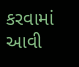કરવામાં આવી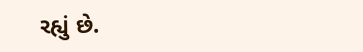રહ્યું છે.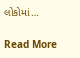લોકોમાં…

Read More